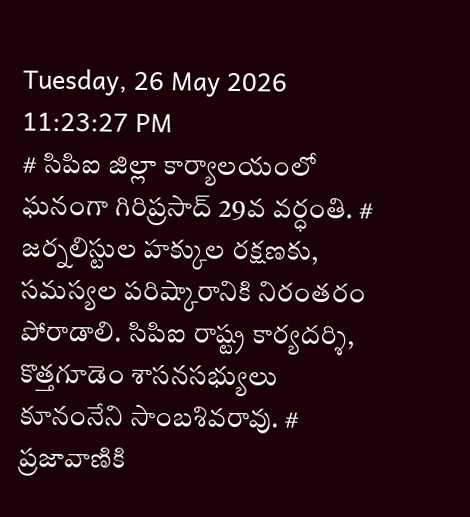Tuesday, 26 May 2026 11:23:27 PM
# సిపిఐ జిల్లా కార్యాలయంలో ఘనంగా గిరిప్రసాద్ 29వ వర్ధంతి. # జర్నలిస్టుల హక్కుల రక్షణకు, సమస్యల పరిష్కారానికి నిరంతరం పోరాడాలి. సిపిఐ రాష్ట్ర కార్యదర్శి, కొత్తగూడెం శాసనసభ్యులు కూనంనేని సాంబశివరావు. # ప్రజావాణికి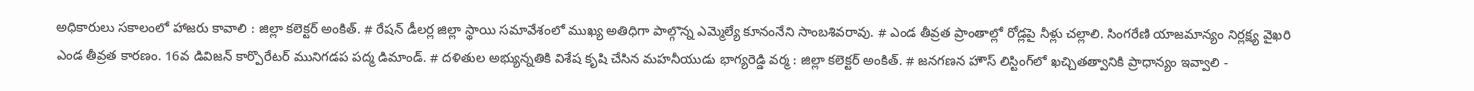అధికారులు సకాలంలో హాజరు కావాలి : జిల్లా కలెక్టర్ అంకిత్. # రేషన్ డీలర్ల జిల్లా స్థాయి సమావేశంలో ముఖ్య అతిధిగా పాల్గొన్న ఎమ్మెల్యే కూనంనేని సాంబశివరావు. # ఎండ తీవ్రత ప్రాంతాల్లో రోడ్లపై నీళ్లు చల్లాలి. సింగరేణి యాజమాన్యం నిర్లక్ష్య వైఖరి ఎండ తీవ్రత కారణం. 16వ డివిజన్ కార్పొరేటర్ మునిగడప పద్మ డిమాండ్. # దళితుల అభ్యున్నతికి విశేష కృషి చేసిన మహనీయుడు భాగ్యరెడ్డి వర్మ : జిల్లా కలెక్టర్ అంకిత్. # జనగణన హౌస్ లిస్టింగ్‌లో ఖచ్చితత్వానికి ప్రాధాన్యం ఇవ్వాలి -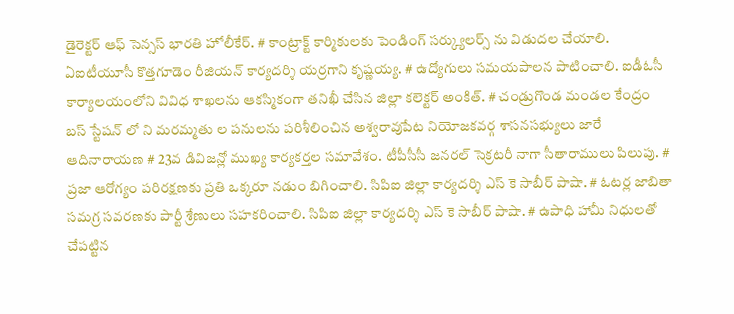డైరెక్టర్ ఆఫ్ సెన్సస్ భారతి హోలీకేర్. # కాంట్రాక్ట్ కార్మికులకు పెండింగ్ సర్క్యులర్స్ ను విడుదల చేయాలి. ఏఐటీయూసీ కొత్తగూడెం రీజియన్ కార్యదర్శి యర్రగాని కృష్ణయ్య. # ఉద్యోగులు సమయపాలన పాటించాలి. ఐడీఓసీ కార్యాలయంలోని వివిధ శాఖలను ఆకస్మికంగా తనిఖీ చేసిన జిల్లా కలెక్టర్ అంకిత్. # చండ్రుగొండ మండల కేంద్రం బస్ స్టేషన్ లో ని మరమ్మతు ల పనులను పరిశీలించిన అశ్వరావుపేట నియోజకవర్గ శాసనసభ్యులు జారే ఆదినారాయణ # 23వ డివిజన్లో ముఖ్య కార్యకర్తల సమావేశం. టీపీసీసీ జనరల్ సెక్రటరీ నాగా సీతారాములు పిలుపు. # ప్రజా ఆరోగ్యం పరిరక్షణకు ప్రతి ఒక్కరూ నడుం బిగించాలి. సిపిఐ జిల్లా కార్యదర్శి ఎస్ కె సాబీర్ పాషా. # ఓటర్ల జాబితా సమగ్ర సవరణకు పార్టీ శ్రేణులు సహకరించాలి. సిపిఐ జిల్లా కార్యదర్శి ఎస్ కె సాబీర్ పాషా. # ఉపాధి హామీ నిధులతో చేపట్టిన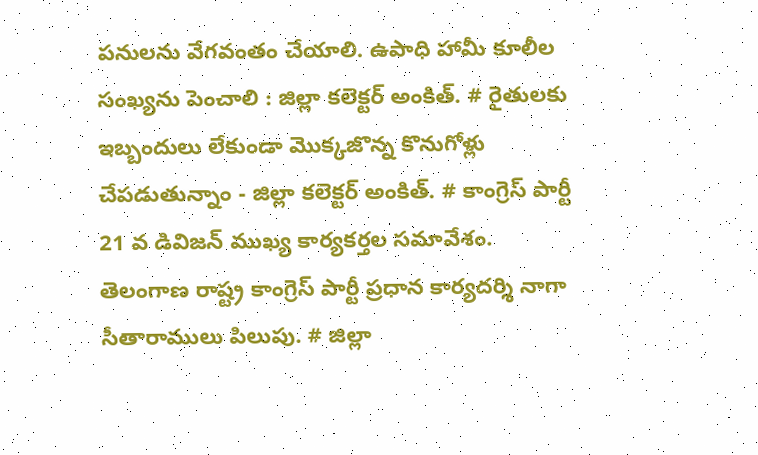పనులను వేగవంతం చేయాలి. ఉపాధి హామీ కూలీల సంఖ్యను పెంచాలి : జిల్లా కలెక్టర్ అంకిత్. # రైతులకు ఇబ్బందులు లేకుండా మొక్కజొన్న కొనుగోళ్లు చేపడుతున్నాం - జిల్లా కలెక్టర్ అంకిత్. # కాంగ్రెస్ పార్టీ 21 వ డివిజన్ ముఖ్య కార్యకర్తల సమావేశం. తెలంగాణ రాష్ట్ర కాంగ్రెస్ పార్టీ ప్రధాన కార్యదర్శి నాగా సీతారాములు పిలుపు. # జిల్లా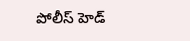పోలీస్ హెడ్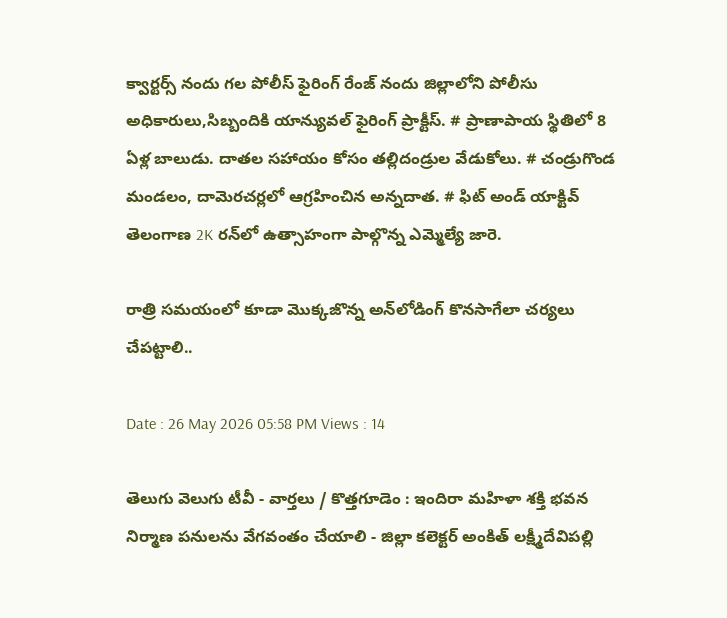క్వార్టర్స్ నందు గల పోలీస్ ఫైరింగ్ రేంజ్ నందు జిల్లాలోని పోలీసు అధికారులు,సిబ్బందికి యాన్యువల్ ఫైరింగ్ ప్రాక్టీస్. # ప్రాణాపాయ స్థితిలో 8 ఏళ్ల బాలుడు. దాతల సహాయం కోసం తల్లిదండ్రుల వేడుకోలు. # చండ్రుగొండ మండలం, దామెరచర్లలో ఆగ్రహించిన అన్నదాత. # ఫిట్ అండ్ యాక్టివ్ తెలంగాణ 2K రన్‌లో ఉత్సాహంగా పాల్గొన్న ఎమ్మెల్యే జారె.

రాత్రి సమయంలో కూడా మొక్కజొన్న అన్‌లోడింగ్ కొనసాగేలా చర్యలు చేపట్టాలి..

Date : 26 May 2026 05:58 PM Views : 14

తెలుగు వెలుగు టీవీ - వార్తలు / కొత్తగూడెం : ఇందిరా మహిళా శక్తి భవన నిర్మాణ పనులను వేగవంతం చేయాలి - జిల్లా కలెక్టర్ అంకిత్ లక్ష్మీదేవిపల్లి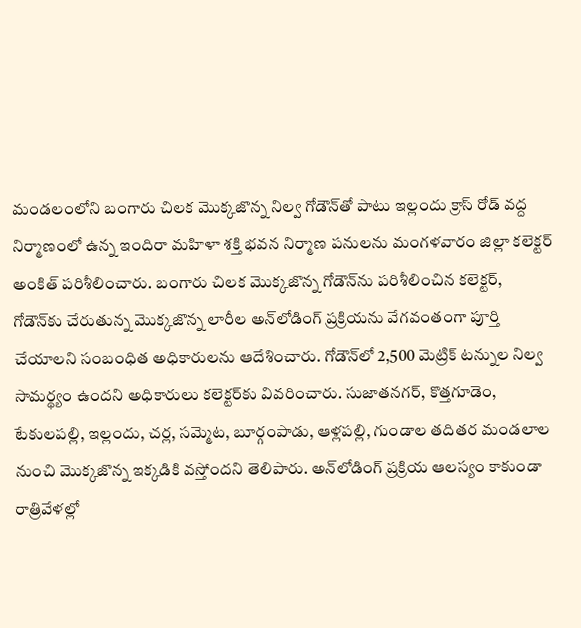మండలంలోని బంగారు చిలక మొక్కజొన్న నిల్వ గోడౌన్‌తో పాటు ఇల్లందు క్రాస్ రోడ్ వద్ద నిర్మాణంలో ఉన్న ఇందిరా మహిళా శక్తి భవన నిర్మాణ పనులను మంగళవారం జిల్లా కలెక్టర్ అంకిత్ పరిశీలించారు. బంగారు చిలక మొక్కజొన్న గోడౌన్‌ను పరిశీలించిన కలెక్టర్, గోడౌన్‌కు చేరుతున్న మొక్కజొన్న లారీల అన్‌లోడింగ్ ప్రక్రియను వేగవంతంగా పూర్తి చేయాలని సంబంధిత అధికారులను ఆదేశించారు. గోడౌన్‌లో 2,500 మెట్రిక్ టన్నుల నిల్వ సామర్థ్యం ఉందని అధికారులు కలెక్టర్‌కు వివరించారు. సుజాతనగర్, కొత్తగూడెం, టేకులపల్లి, ఇల్లందు, చర్ల, సమ్మెట, బూర్గంపాడు, ఆళ్లపల్లి, గుండాల తదితర మండలాల నుంచి మొక్కజొన్న ఇక్కడికి వస్తోందని తెలిపారు. అన్‌లోడింగ్ ప్రక్రియ ఆలస్యం కాకుండా రాత్రివేళల్లో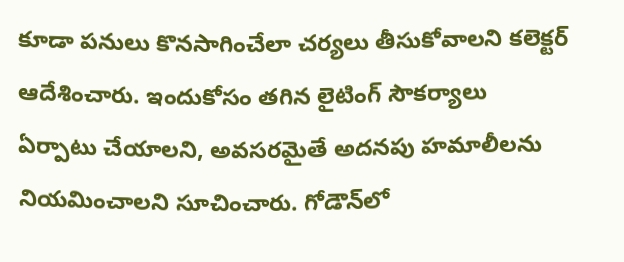కూడా పనులు కొనసాగించేలా చర్యలు తీసుకోవాలని కలెక్టర్ ఆదేశించారు. ఇందుకోసం తగిన లైటింగ్ సౌకర్యాలు ఏర్పాటు చేయాలని, అవసరమైతే అదనపు హమాలీలను నియమించాలని సూచించారు. గోడౌన్‌లో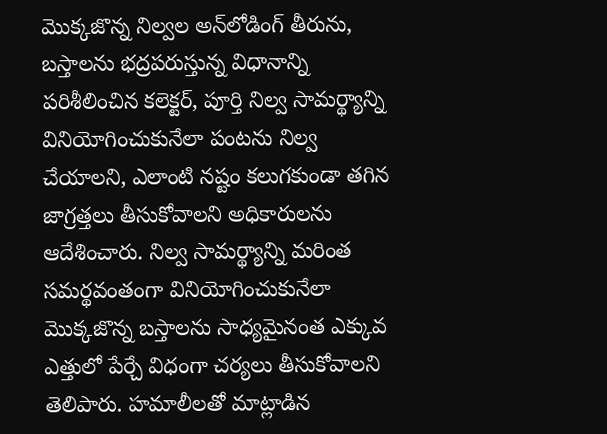మొక్కజొన్న నిల్వల అన్‌లోడింగ్ తీరును, బస్తాలను భద్రపరుస్తున్న విధానాన్ని పరిశీలించిన కలెక్టర్, పూర్తి నిల్వ సామర్థ్యాన్ని వినియోగించుకునేలా పంటను నిల్వ చేయాలని, ఎలాంటి నష్టం కలుగకుండా తగిన జాగ్రత్తలు తీసుకోవాలని అధికారులను ఆదేశించారు. నిల్వ సామర్థ్యాన్ని మరింత సమర్థవంతంగా వినియోగించుకునేలా మొక్కజొన్న బస్తాలను సాధ్యమైనంత ఎక్కువ ఎత్తులో పేర్చే విధంగా చర్యలు తీసుకోవాలని తెలిపారు. హమాలీలతో మాట్లాడిన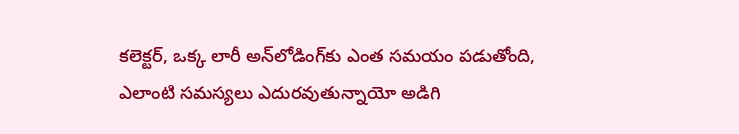కలెక్టర్, ఒక్క లారీ అన్‌లోడింగ్‌కు ఎంత సమయం పడుతోంది, ఎలాంటి సమస్యలు ఎదురవుతున్నాయో అడిగి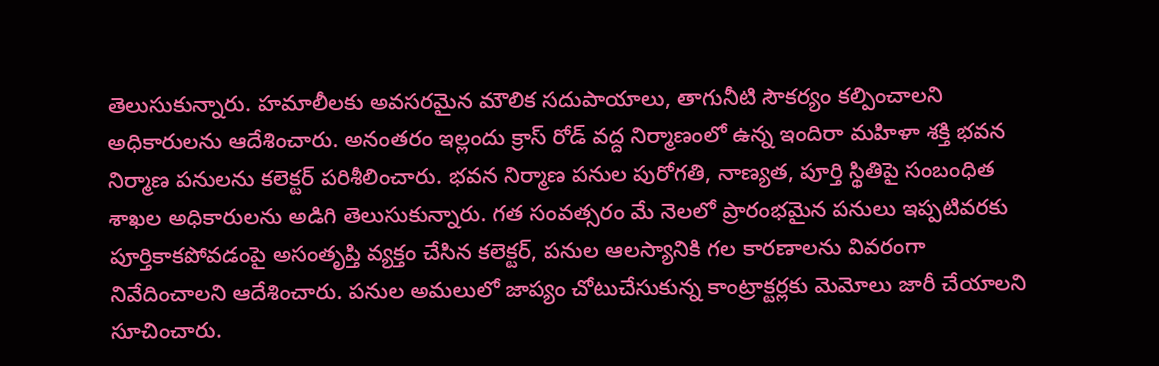తెలుసుకున్నారు. హమాలీలకు అవసరమైన మౌలిక సదుపాయాలు, తాగునీటి సౌకర్యం కల్పించాలని అధికారులను ఆదేశించారు. అనంతరం ఇల్లందు క్రాస్ రోడ్ వద్ద నిర్మాణంలో ఉన్న ఇందిరా మహిళా శక్తి భవన నిర్మాణ పనులను కలెక్టర్ పరిశీలించారు. భవన నిర్మాణ పనుల పురోగతి, నాణ్యత, పూర్తి స్థితిపై సంబంధిత శాఖల అధికారులను అడిగి తెలుసుకున్నారు. గత సంవత్సరం మే నెలలో ప్రారంభమైన పనులు ఇప్పటివరకు పూర్తికాకపోవడంపై అసంతృప్తి వ్యక్తం చేసిన కలెక్టర్, పనుల ఆలస్యానికి గల కారణాలను వివరంగా నివేదించాలని ఆదేశించారు. పనుల అమలులో జాప్యం చోటుచేసుకున్న కాంట్రాక్టర్లకు మెమోలు జారీ చేయాలని సూచించారు.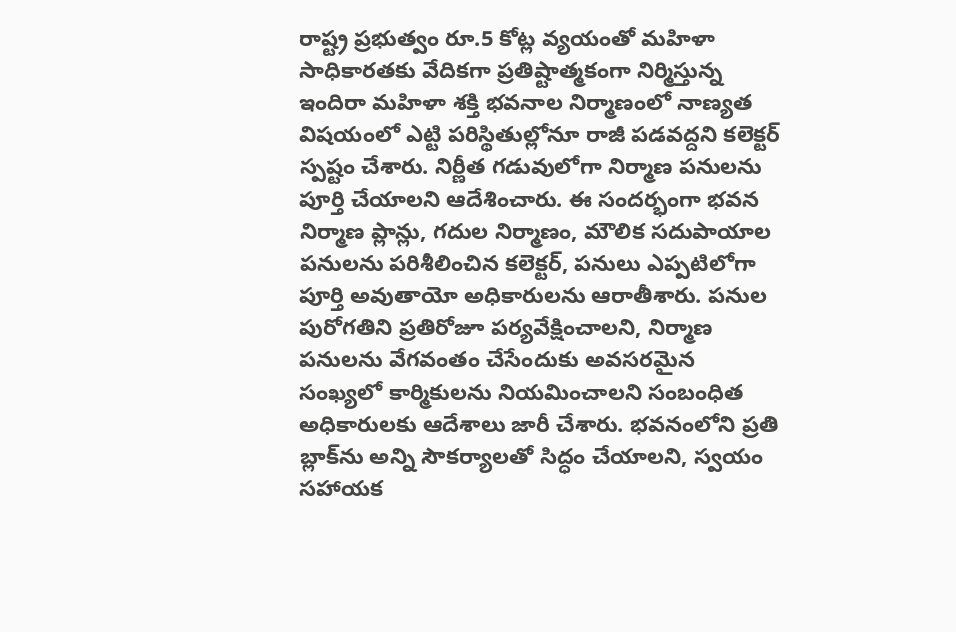రాష్ట్ర ప్రభుత్వం రూ.5 కోట్ల వ్యయంతో మహిళా సాధికారతకు వేదికగా ప్రతిష్టాత్మకంగా నిర్మిస్తున్న ఇందిరా మహిళా శక్తి భవనాల నిర్మాణంలో నాణ్యత విషయంలో ఎట్టి పరిస్థితుల్లోనూ రాజీ పడవద్దని కలెక్టర్ స్పష్టం చేశారు. నిర్ణీత గడువులోగా నిర్మాణ పనులను పూర్తి చేయాలని ఆదేశించారు. ఈ సందర్భంగా భవన నిర్మాణ ప్లాన్లు, గదుల నిర్మాణం, మౌలిక సదుపాయాల పనులను పరిశీలించిన కలెక్టర్, పనులు ఎప్పటిలోగా పూర్తి అవుతాయో అధికారులను ఆరాతీశారు. పనుల పురోగతిని ప్రతిరోజూ పర్యవేక్షించాలని, నిర్మాణ పనులను వేగవంతం చేసేందుకు అవసరమైన సంఖ్యలో కార్మికులను నియమించాలని సంబంధిత అధికారులకు ఆదేశాలు జారీ చేశారు. భవనంలోని ప్రతి బ్లాక్‌ను అన్ని సౌకర్యాలతో సిద్ధం చేయాలని, స్వయం సహాయక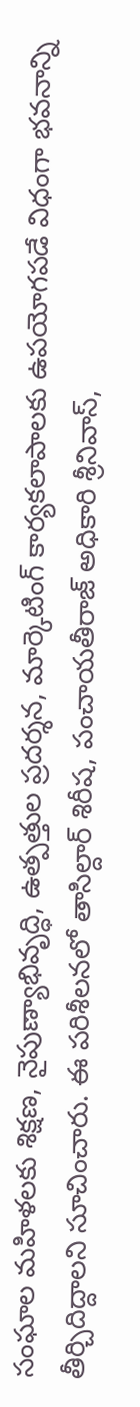సంఘాల మహిళలకు శిక్షణ, నైపుణ్యాభివృద్ధి, ఉత్పత్తుల ప్రదర్శన, మార్కెటింగ్ కార్యకలాపాలకు ఉపయోగపడే విధంగా భవనాన్ని తీర్చిదిద్దాలని సూచించారు. ఈ పరిశీలనలో తాసిల్దార్ శిరీష, పంచాయతీరాజ్ అధికారి శ్రీనివాస్,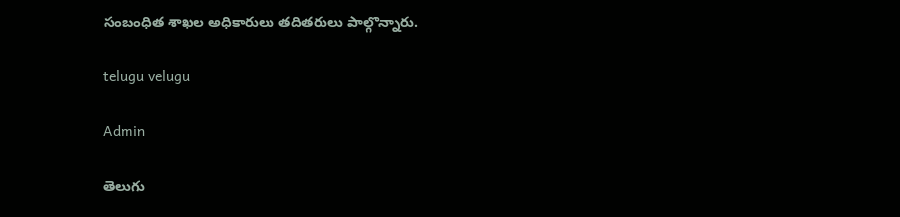సంబంధిత శాఖల అధికారులు తదితరులు పాల్గొన్నారు.

telugu velugu

Admin

తెలుగు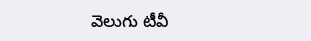వెలుగు టీవీ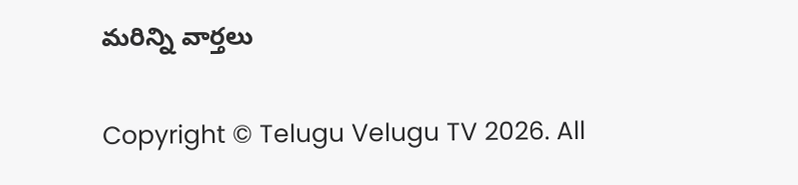మరిన్ని వార్తలు

Copyright © Telugu Velugu TV 2026. All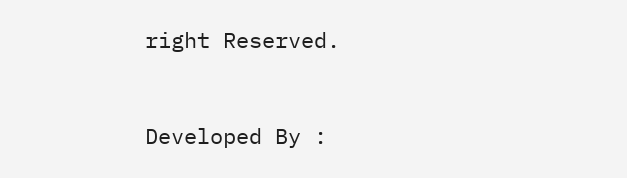right Reserved.



Developed By :